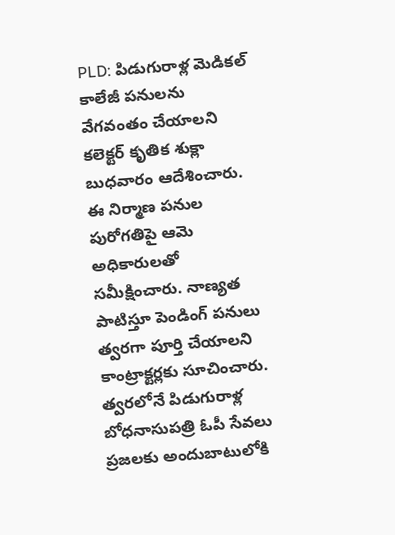PLD: పిడుగురాళ్ల మెడికల్ కాలేజీ పనులను వేగవంతం చేయాలని కలెక్టర్ కృతిక శుక్లా బుధవారం ఆదేశించారు. ఈ నిర్మాణ పనుల పురోగతిపై ఆమె అధికారులతో సమీక్షించారు. నాణ్యత పాటిస్తూ పెండింగ్ పనులు త్వరగా పూర్తి చేయాలని కాంట్రాక్టర్లకు సూచించారు. త్వరలోనే పిడుగురాళ్ల బోధనాసుపత్రి ఓపీ సేవలు ప్రజలకు అందుబాటులోకి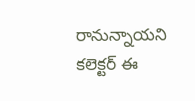రానున్నాయని కలెక్టర్ ఈ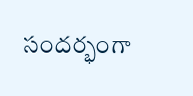సందర్భంగా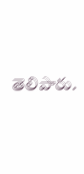తెలిపారు.